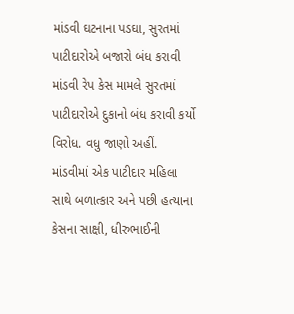માંડવી ઘટનાના પડઘા, સુરતમાં પાટીદારોએ બજારો બંધ કરાવી
માંડવી રેપ કેસ મામલે સુરતમાં પાટીદારોએ દુકાનો બંધ કરાવી કર્યો વિરોધ. વધુ જાણો અહીં.
માંડવીમાં એક પાટીદાર મહિલા સાથે બળાત્કાર અને પછી હત્યાના કેસના સાક્ષી, ધીરુભાઈની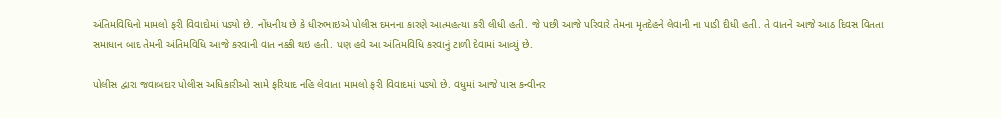અંતિમવિધિનો મામલો ફરી વિવાદોમાં પડ્યો છે. નોંધનીય છે કે ધીરુભાઇએ પોલીસ દમનના કારણે આત્મહત્યા કરી લીધી હતી. જે પછી આજે પરિવારે તેમના મૃતદેહને લેવાની ના પાડી દીધી હતી. તે વાતને આજે આઠ દિવસ વિતતા સમાધાન બાદ તેમની અંતિમવિધિ આજે કરવાની વાત નક્કી થઇ હતી. પણ હવે આ અંતિમવિધિ કરવાનું ટાળી દેવામાં આવ્યું છે.

પોલીસ દ્વારા જવાબદાર પોલીસ અધિકારીઓ સામે ફરિયાદ નહિ લેવાતા મામલો ફરી વિવાદમાં પડ્યો છે. વધુમાં આજે પાસ કન્વીનર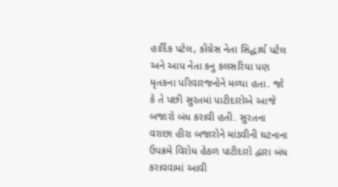હાર્દિક પટેલ, કોંગ્રેસ નેતા સિદ્ધાર્થ પટેલ અને આપ નેતા કનુ કલસરિયા પણ મૃતકના પરિવારજનોને મળ્યા હતા. જો કે તે પછી સુરતમાં પાટીદારોએ આજે બજારો બંધ કરાવી હતી. સુરતના વરાછા હીરા બજારોને માંડવીની ઘટનાના ઉપક્રમે વિરોધ હેઠળ પાટીદારો દ્વારા બંધ કરાવવામાં આવી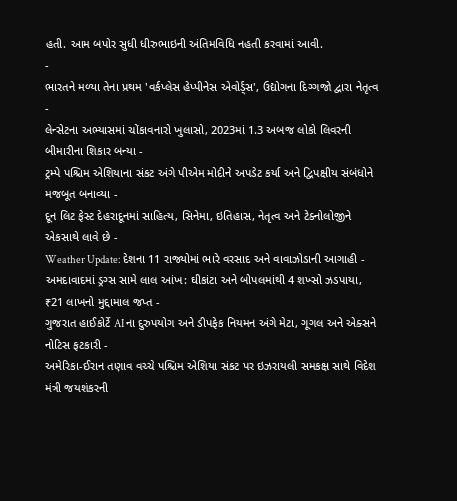હતી. આમ બપોર સુધી ધીરુભાઇની અંતિમવિધિ નહતી કરવામાં આવી.
-
ભારતને મળ્યા તેના પ્રથમ 'વર્કપ્લેસ હેપ્પીનેસ એવોર્ડ્સ', ઉદ્યોગના દિગ્ગજો દ્વારા નેતૃત્વ -
લેન્સેટના અભ્યાસમાં ચોંકાવનારો ખુલાસો, 2023માં 1.3 અબજ લોકો લિવરની બીમારીના શિકાર બન્યા -
ટ્રમ્પે પશ્ચિમ એશિયાના સંકટ અંગે પીએમ મોદીને અપડેટ કર્યા અને દ્વિપક્ષીય સંબંધોને મજબૂત બનાવ્યા -
દૂન લિટ ફેસ્ટ દેહરાદૂનમાં સાહિત્ય, સિનેમા, ઇતિહાસ, નેતૃત્વ અને ટેક્નોલોજીને એકસાથે લાવે છે -
Weather Update: દેશના 11 રાજ્યોમાં ભારે વરસાદ અને વાવાઝોડાની આગાહી -
અમદાવાદમાં ડ્રગ્સ સામે લાલ આંખ: ઘીકાંટા અને બોપલમાંથી 4 શખ્સો ઝડપાયા, ₹21 લાખનો મુદ્દામાલ જપ્ત -
ગુજરાત હાઈકોર્ટે AI ના દુરુપયોગ અને ડીપફેક નિયમન અંગે મેટા, ગૂગલ અને એક્સને નોટિસ ફટકારી -
અમેરિકા-ઈરાન તણાવ વચ્ચે પશ્ચિમ એશિયા સંકટ પર ઇઝરાયલી સમકક્ષ સાથે વિદેશ મંત્રી જયશંકરની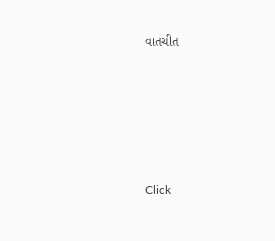વાતચીત





Click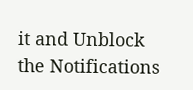it and Unblock the Notifications